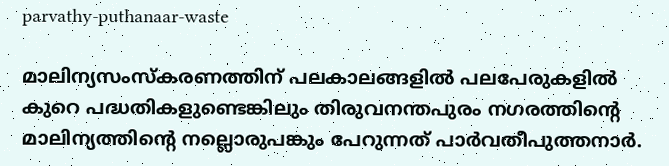parvathy-puthanaar-waste

മാലിന്യസംസ്കരണത്തിന് പലകാലങ്ങളില്‍ പലപേരുകളില്‍ കുറെ പദ്ധതികളുണ്ടെങ്കിലും തിരുവനന്തപുരം നഗരത്തിന്‍റെ മാലിന്യത്തിന്റെ നല്ലൊരുപങ്കും പേറുന്നത് പാര്‍വതീപുത്തനാര്‍.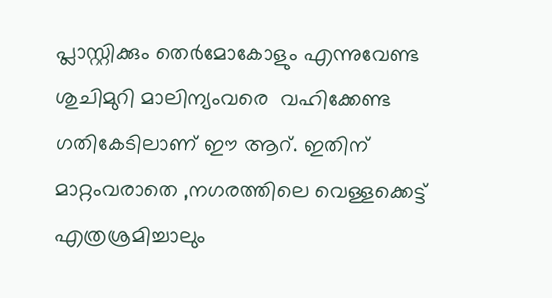പ്ലാസ്റ്റിക്കും തെര്‍മോകോളും എന്നുവേണ്ട ശുചിമുറി മാലിന്യംവരെ  വഹിക്കേണ്ട ഗതികേടിലാണ് ഈ ആറ്. ഇതിന് മാറ്റംവരാതെ ,നഗരത്തിലെ വെള്ളക്കെട്ട് എത്രശ്രമിച്ചാലും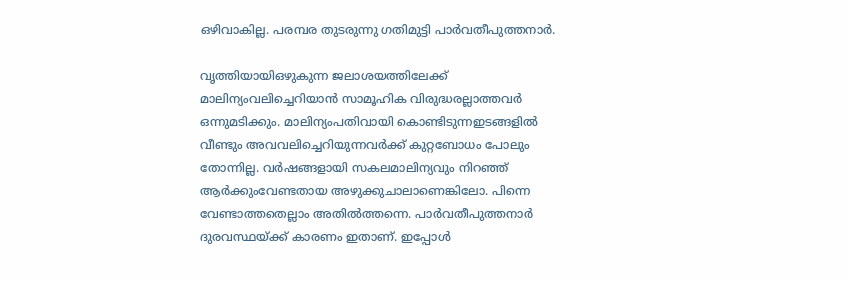ഒഴിവാകില്ല. പരമ്പര തുടരുന്നു ഗതിമുട്ടി പാര്‍വതീപുത്തനാര്‍.

വൃത്തിയായിഒഴുകുന്ന ജലാശയത്തിലേക്ക് മാലിന്യംവലിച്ചെറിയാന്‍ സാമൂഹിക വിരുദ്ധരല്ലാത്തവര്‍ ഒന്നുമടിക്കും. മാലിന്യംപതിവായി കൊണ്ടിടുന്നഇടങ്ങളില്‍ വീണ്ടും അവവലിച്ചെറിയുന്നവര്‍ക്ക് കുറ്റബോധം പോലും തോന്നില്ല. വര്‍ഷങ്ങളായി സകലമാലിന്യവും നിറഞ്ഞ് ആര്‍ക്കുംവേണ്ടതായ അഴുക്കുചാലാണെങ്കിലോ. പിന്നെ വേണ്ടാത്തതെല്ലാം അതില്‍ത്തന്നെ. പാര്‍വതീപുത്തനാര്‍ ദുരവസ്ഥയ്ക്ക് കാരണം ഇതാണ്. ഇപ്പോള്‍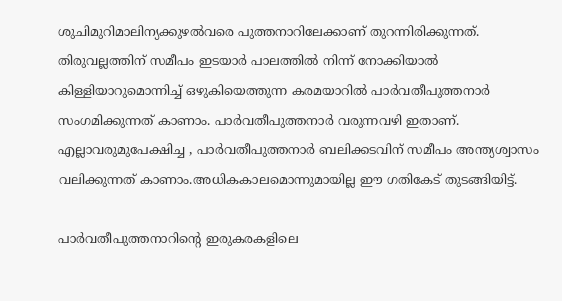ശുചിമുറിമാലിന്യക്കുഴല്‍വരെ പുത്തനാറിലേക്കാണ് തുറന്നിരിക്കുന്നത്. തിരുവല്ലത്തിന് സമീപം ഇടയാര്‍ പാലത്തില്‍ നിന്ന് നോക്കിയാല്‍ കിള്ളിയാറുമൊന്നിച്ച് ഒഴുകിയെത്തുന്ന കരമയാറില്‍ പാര്‍വതീപുത്തനാര്‍ സംഗമിക്കുന്നത് കാണാം. പാര്‍വതീപുത്തനാര്‍ വരുന്നവഴി ഇതാണ്. എല്ലാവരുമുപേക്ഷിച്ച , പാര്‍വതീപുത്തനാര്‍ ബലിക്കടവിന് സമീപം അന്ത്യശ്വാസം വലിക്കുന്നത് കാണാം.അധികകാലമൊന്നുമായില്ല ഈ ഗതികേട് തുടങ്ങിയിട്ട്.

പാര്‍വതീപുത്തനാറിന്റെ ഇരുകരകളിലെ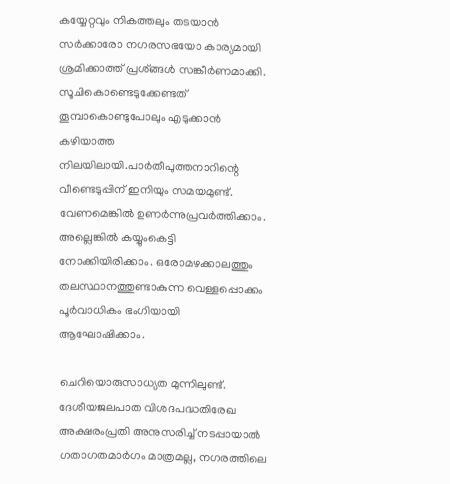കയ്യേറ്റവും നികത്തലും തടയാന്‍ സര്‍ക്കാരോ നഗരസഭയോ കാര്യമായി ശ്രമിക്കാത്ത് പ്രശ്ങ്ങള്‍ സങ്കീര്‍ണമാക്കി. സൂചികൊണ്ടെടുക്കേണ്ടത് തൂമ്പാകൊണ്ടുപോലും എടുക്കാന്‍ കഴിയാത്ത നിലയിലായി.പാര്‍തീപുത്തനാറിന്റെ വീണ്ടെടുപ്പിന് ഇനിയും സമയമുണ്ട്. വേണമെങ്കില്‍ ഉണര്‍ന്നുപ്രവര്‍ത്തിക്കാം. അല്ലെങ്കില്‍ കയ്യുംകെട്ടി നോക്കിയിരിക്കാം. ഒരോമഴക്കാലത്തും തലസ്ഥാനത്തുണ്ടാകുന്ന വെള്ളപ്പൊക്കം പൂര്‍വാധികം ഭംഗിയായി ആഘോഷിക്കാം.

ചെറിയൊരുസാധ്യത മുന്നിലുണ്ട്. ദേശീയജലപാത വിശദപദ്ധതിരേഖ അക്ഷരംപ്രതി അനുസരിച്ച് നടപ്പായാല്‍ ഗതാഗതമാര്‍ഗം മാത്രമല്ല, നഗരത്തിലെ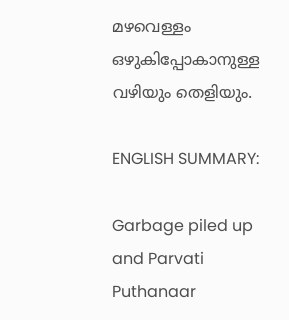മഴവെള്ളം ഒഴുകിപ്പോകാനുള്ള വഴിയും തെളിയും.

ENGLISH SUMMARY:

Garbage piled up and Parvati Puthanaar